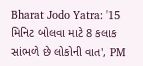Bharat Jodo Yatra: '15 મિનિટ બોલવા માટે 8 કલાક સાંભળે છે લોકોની વાત', PM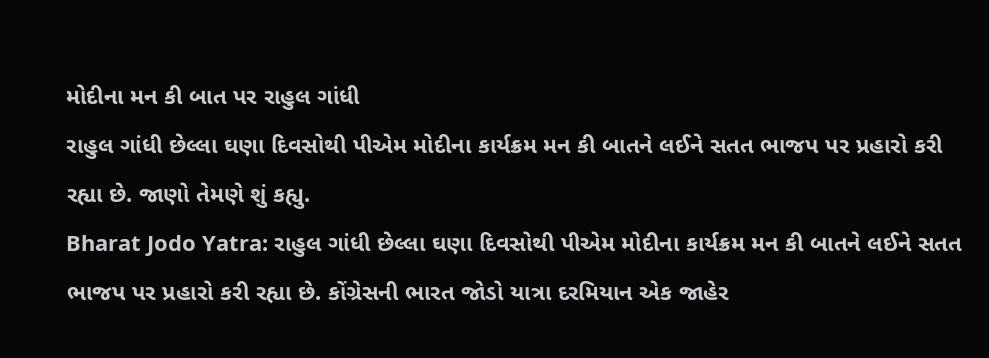મોદીના મન કી બાત પર રાહુલ ગાંધી
રાહુલ ગાંધી છેલ્લા ઘણા દિવસોથી પીએમ મોદીના કાર્યક્રમ મન કી બાતને લઈને સતત ભાજપ પર પ્રહારો કરી રહ્યા છે. જાણો તેમણે શું કહ્યુ.
Bharat Jodo Yatra: રાહુલ ગાંધી છેલ્લા ઘણા દિવસોથી પીએમ મોદીના કાર્યક્રમ મન કી બાતને લઈને સતત ભાજપ પર પ્રહારો કરી રહ્યા છે. કોંગ્રેસની ભારત જોડો યાત્રા દરમિયાન એક જાહેર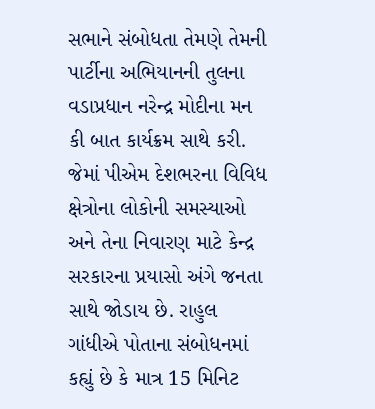સભાને સંબોધતા તેમણે તેમની પાર્ટીના અભિયાનની તુલના વડાપ્રધાન નરેન્દ્ર મોદીના મન કી બાત કાર્યક્રમ સાથે કરી. જેમાં પીએમ દેશભરના વિવિધ ક્ષેત્રોના લોકોની સમસ્યાઓ અને તેના નિવારણ માટે કેન્દ્ર સરકારના પ્રયાસો અંગે જનતા સાથે જોડાય છે. રાહુલ ગાંધીએ પોતાના સંબોધનમાં કહ્યું છે કે માત્ર 15 મિનિટ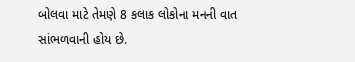બોલવા માટે તેમણે 8 કલાક લોકોના મનની વાત સાંભળવાની હોય છે.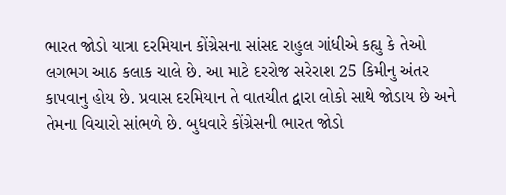ભારત જોડો યાત્રા દરમિયાન કોંગ્રેસના સાંસદ રાહુલ ગાંધીએ કહ્યુ કે તેઓ લગભગ આઠ કલાક ચાલે છે. આ માટે દરરોજ સરેરાશ 25 કિમીનુ અંતર કાપવાનુ હોય છે. પ્રવાસ દરમિયાન તે વાતચીત દ્વારા લોકો સાથે જોડાય છે અને તેમના વિચારો સાંભળે છે. બુધવારે કોંગ્રેસની ભારત જોડો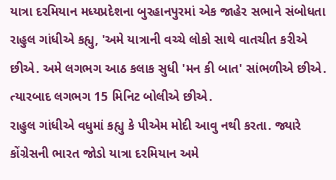યાત્રા દરમિયાન મધ્યપ્રદેશના બુરહાનપુરમાં એક જાહેર સભાને સંબોધતા રાહુલ ગાંધીએ કહ્યુ, 'અમે યાત્રાની વચ્ચે લોકો સાથે વાતચીત કરીએ છીએ. અમે લગભગ આઠ કલાક સુધી 'મન કી બાત' સાંભળીએ છીએ. ત્યારબાદ લગભગ 15 મિનિટ બોલીએ છીએ.
રાહુલ ગાંધીએ વધુમાં કહ્યુ કે પીએમ મોદી આવુ નથી કરતા. જ્યારે કોંગ્રેસની ભારત જોડો યાત્રા દરમિયાન અમે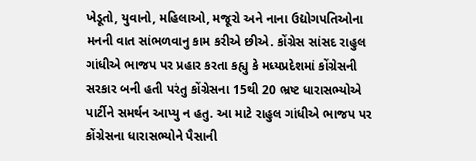ખેડૂતો, યુવાનો, મહિલાઓ, મજૂરો અને નાના ઉદ્યોગપતિઓના મનની વાત સાંભળવાનુ કામ કરીએ છીએ. કોંગ્રેસ સાંસદ રાહુલ ગાંધીએ ભાજપ પર પ્રહાર કરતા કહ્યુ કે મધ્યપ્રદેશમાં કોંગ્રેસની સરકાર બની હતી પરંતુ કોંગ્રેસના 15થી 20 ભ્રષ્ટ ધારાસભ્યોએ પાર્ટીને સમર્થન આપ્યુ ન હતુ. આ માટે રાહુલ ગાંધીએ ભાજપ પર કોંગ્રેસના ધારાસભ્યોને પૈસાની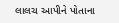લાલચ આપીને પોતાના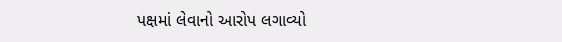પક્ષમાં લેવાનો આરોપ લગાવ્યો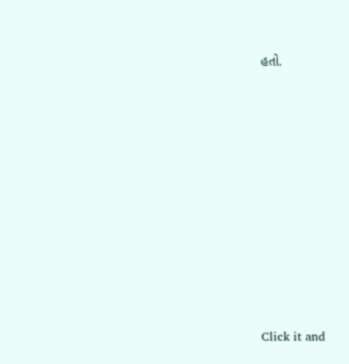હતો.












Click it and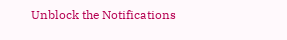Unblock the Notifications